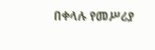በቀላሉ የመሥሪያ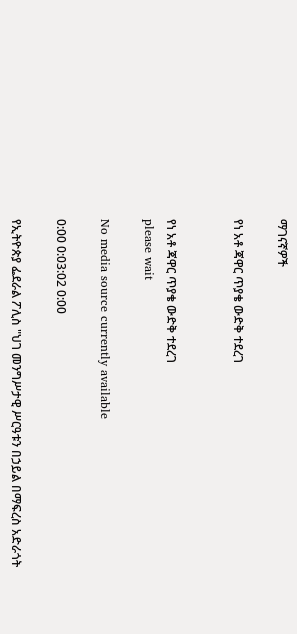ማገናኛዎች

የነ አቶ ጃዋር ጥያቄ ውድቅ ተደረገ


የነ አቶ ጃዋር ጥያቄ ውድቅ ተደረገ
please wait

No media source currently available

0:00 0:03:02 0:00

የኢትዮጵያ ፌደራል ፖሊስ "ህገ መንግሥታዊ ሥርዓቱን በኃይል በማፍረስ አድራጎት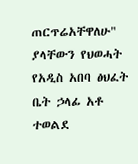ጠርጥሬአቸዋለሁ" ያላቸውን የህወሓት የአዲስ አበባ ፅህፈት ቤት ኃላፊ አቶ ተወልደ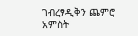ገብረፃዲቅን ጨምሮ አምስት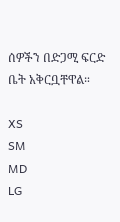ሰዎችን በድጋሚ ፍርድ ቤት አቅርቧቸዋል።

XS
SM
MD
LG